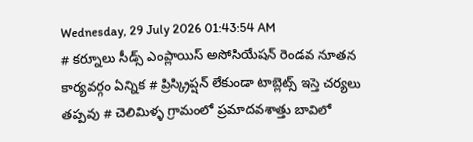Wednesday, 29 July 2026 01:43:54 AM
# కర్నూలు సీడ్స్ ఎంప్లాయిస్ అసోసియేషన్ రెండవ నూతన కార్యవర్గం ఏన్నిక # ప్రిస్క్రిప్షన్ లేకుండా టాబ్లెట్స్ ఇస్తె చర్యలు తప్పవు # చెలిమిళ్ళ గ్రామంలో ప్రమాదవశాత్తు బావిలో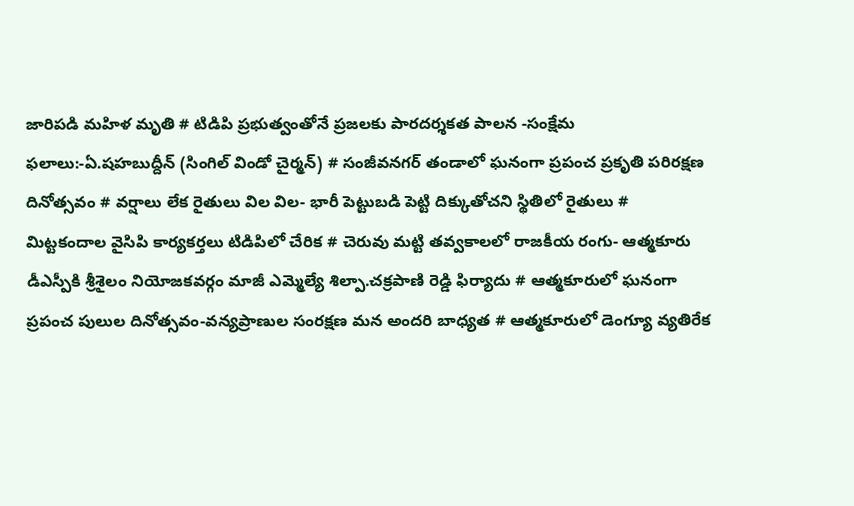జారిపడి మహిళ మృతి # టిడిపి ప్రభుత్వంతోనే ప్రజలకు పారదర్శకత పాలన -సంక్షేమ ఫలాలు:-ఏ.షహబుద్దీన్ (సింగిల్ విండో చైర్మన్) # సంజీవనగర్ తండాలో ఘనంగా ప్రపంచ ప్రకృతి పరిరక్షణ దినోత్సవం # వర్షాలు లేక రైతులు విల విల- భారీ పెట్టుబడి పెట్టి దిక్కుతోచని స్థితిలో రైతులు # మిట్టకందాల వైసిపి కార్యకర్తలు టిడిపిలో చేరిక # చెరువు మట్టి తవ్వకాలలో రాజకీయ రంగు- ఆత్మకూరు డీఎస్పీకి శ్రీశైలం నియోజకవర్గం మాజీ ఎమ్మెల్యే శిల్పా.చక్రపాణి రెడ్డి ఫిర్యాదు # ఆత్మకూరులో ఘనంగా ప్రపంచ పులుల దినోత్సవం-వన్యప్రాణుల సంరక్షణ మన అందరి బాధ్యత # ఆత్మకూరులో డెంగ్యూ వ్యతిరేక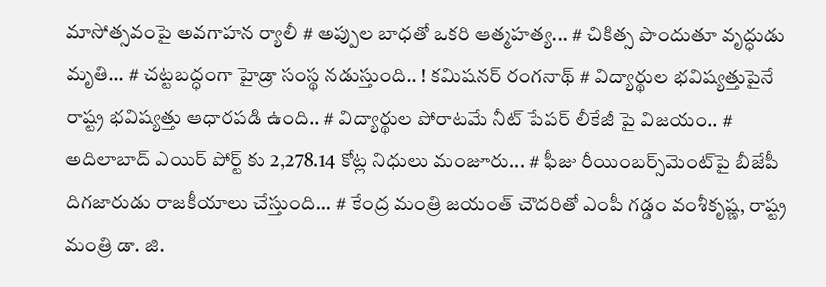మాసోత్సవంపై అవగాహన ర్యాలీ # అప్పుల బాధతో ఒకరి ఆత్మహత్య... # చికిత్స పొందుతూ వృద్ధుడు మృతి... # చట్టబద్ధంగా హైడ్రా సంస్థ నడుస్తుంది.. ! కమిషనర్ రంగనాథ్‌ # విద్యార్థుల భవిష్యత్తుపైనే రాష్ట్ర భవిష్యత్తు ఆధారపడి ఉంది.. # విద్యార్థుల పోరాటమే నీట్ పేపర్ లీకేజీ పై విజయం.. # అదిలాబాద్ ఎయిర్ పోర్ట్ కు 2,278.14 కోట్ల నిధులు మంజూరు... # ఫీజు రీయింబర్స్‌‌‌‌‌‌‌‌మెంట్‌‌‌‌‌‌‌‌పై బీజేపీ దిగజారుడు రాజకీయాలు చేస్తుంది... # కేంద్ర మంత్రి జయంత్ చౌదరితో ఎంపీ గడ్డం వంశీకృష్ణ, రాష్ట్ర మంత్రి డా. జి.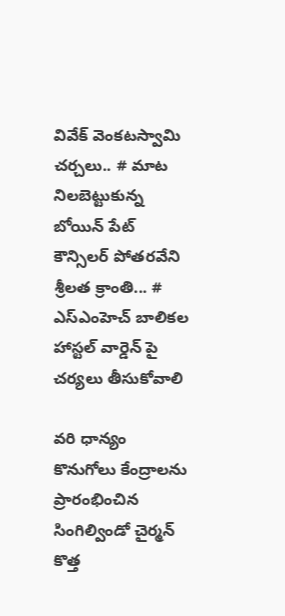వివేక్ వెంకటస్వామి చర్చలు.. # మాట నిలబెట్టుకున్న బోయిన్ పేట్ కౌన్సిలర్ పోతరవేని శ్రీలత క్రాంతి... # ఎస్ఎంహెచ్ బాలికల హాస్టల్ వార్డెన్ పై చర్యలు తీసుకోవాలి

వరి ధాన్యం కొనుగోలు కేంద్రాలను ప్రారంభించిన సింగిల్విండో చైర్మన్ కొత్త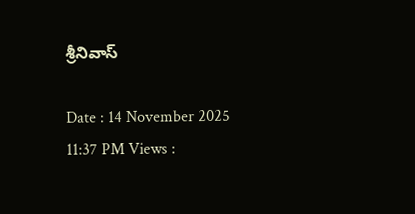శ్రీనివాస్

Date : 14 November 2025 11:37 PM Views :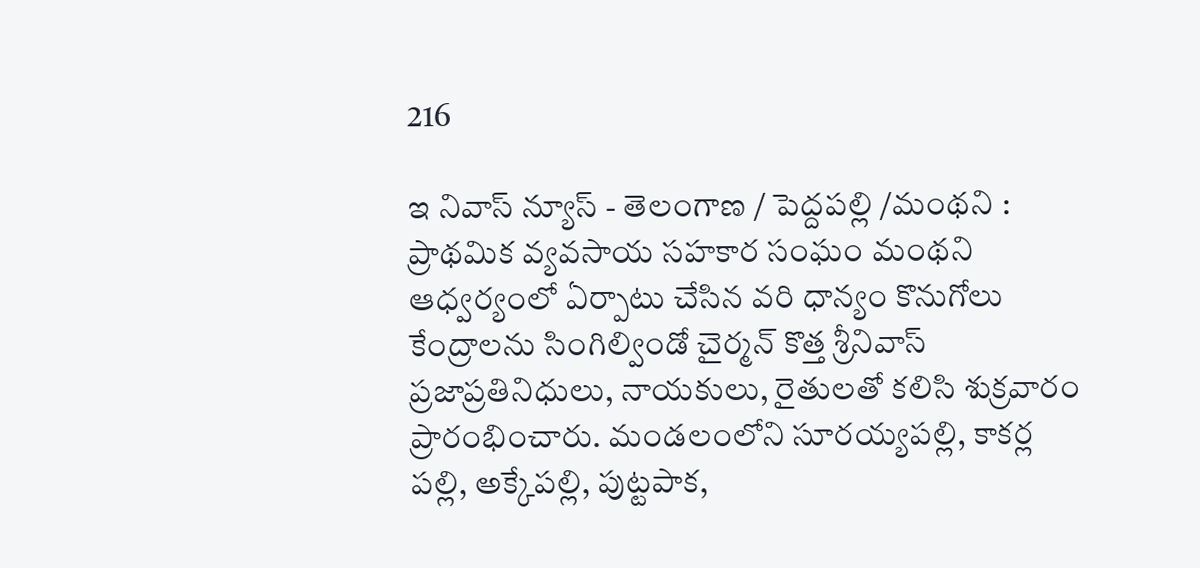216

ఇ నివాస్ న్యూస్ - తెలంగాణ / పెద్దపల్లి /మంథని : ప్రాథమిక వ్యవసాయ సహకార సంఘం మంథని ఆధ్వర్యంలో ఏర్పాటు చేసిన వరి ధాన్యం కొనుగోలు కేంద్రాలను సింగిల్విండో చైర్మన్ కొత్త శ్రీనివాస్ ప్రజాప్రతినిధులు, నాయకులు, రైతులతో కలిసి శుక్రవారం ప్రారంభించారు. మండలంలోని సూరయ్యపల్లి, కాకర్ల పల్లి, అక్కేపల్లి, పుట్టపాక,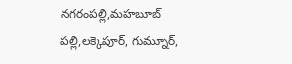నగరంపల్లి,మహబూబ్ పల్లి,లక్కెపూర్, గుమ్నూర్,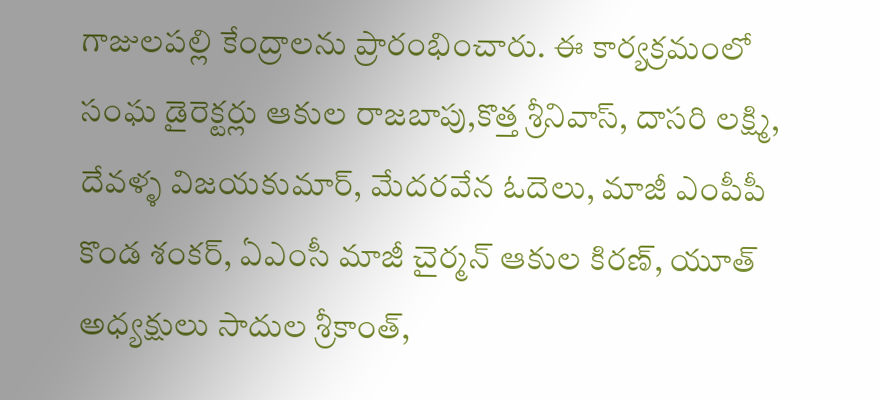గాజులపల్లి కేంద్రాలను ప్రారంభించారు. ఈ కార్యక్రమంలో సంఘ డైరెక్టర్లు ఆకుల రాజబాపు,కొత్త శ్రీనివాస్, దాసరి లక్ష్మి, దేవళ్ళ విజయకుమార్, మేదరవేన ఓదెలు, మాజీ ఎంపీపీ కొండ శంకర్, ఏఎంసీ మాజీ చైర్మన్ ఆకుల కిరణ్, యూత్ అధ్యక్షులు సాదుల శ్రీకాంత్,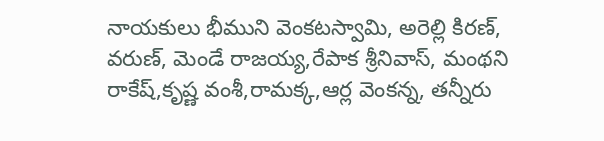నాయకులు భీముని వెంకటస్వామి, అరెల్లి కిరణ్, వరుణ్, మెండే రాజయ్య,రేపాక శ్రీనివాస్, మంథని రాకేష్,కృష్ణ వంశీ,రామక్క,ఆర్ల వెంకన్న, తన్నీరు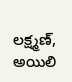లక్ష్మణ్, అయిలి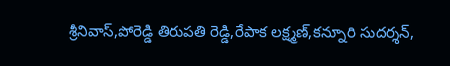శ్రీనివాస్,పోరెడ్డి తిరుపతి రెడ్డి,రేపాక లక్ష్మణ్,కన్నూరి సుదర్శన్,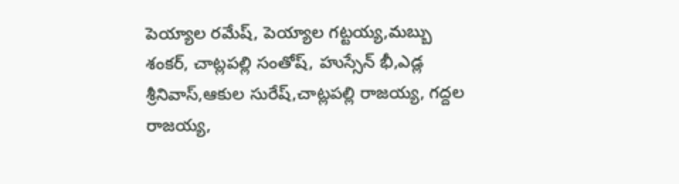పెయ్యాల రమేష్, పెయ్యాల గట్టయ్య,మబ్బు శంకర్, చాట్లపల్లి సంతోష్, హుస్సేన్ భీ,ఎడ్ల శ్రీనివాస్,ఆకుల సురేష్,చాట్లపల్లి రాజయ్య, గద్దల రాజయ్య,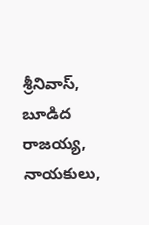శ్రీనివాస్, బూడిద రాజయ్య, నాయకులు,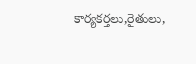కార్యకర్తలు,రైతులు,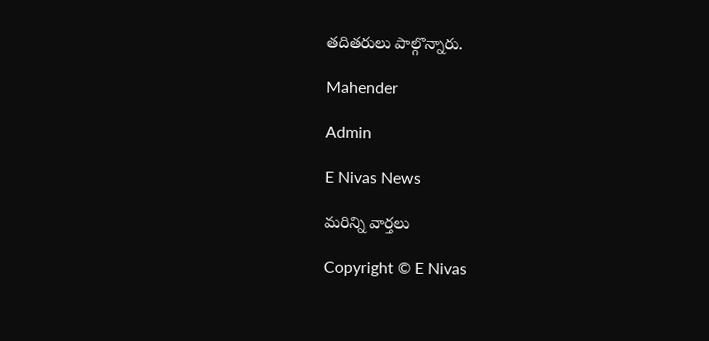తదితరులు పాల్గొన్నారు.

Mahender

Admin

E Nivas News

మరిన్ని వార్తలు

Copyright © E Nivas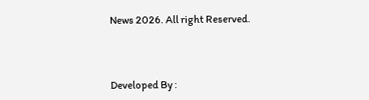News 2026. All right Reserved.



Developed By :